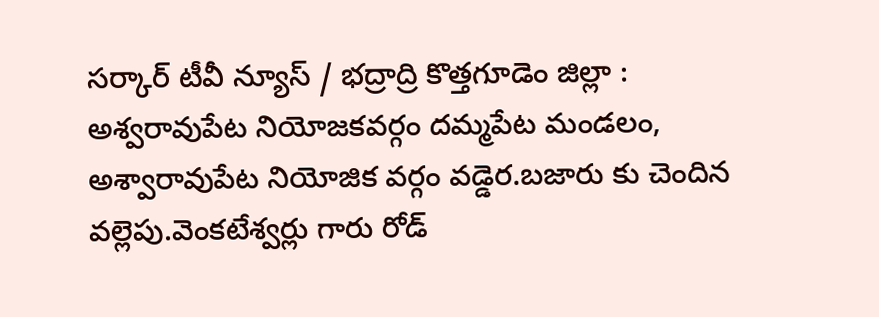సర్కార్ టీవీ న్యూస్ / భద్రాద్రి కొత్తగూడెం జిల్లా : అశ్వరావుపేట నియోజకవర్గం దమ్మపేట మండలం, అశ్వారావుపేట నియోజిక వర్గం వడ్డెర.బజారు కు చెందిన వల్లెపు.వెంకటేశ్వర్లు గారు రోడ్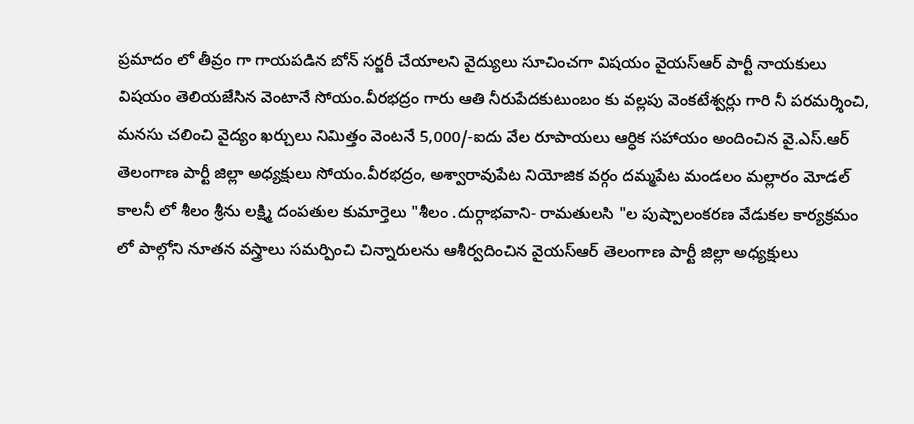ప్రమాదం లో తీవ్రం గా గాయపడిన బోన్ సర్జరీ చేయాలని వైద్యులు సూచించగా విషయం వైయస్ఆర్ పార్టీ నాయకులు విషయం తెలియజేసిన వెంటానే సోయం.వీరభద్రం గారు ఆతి నీరుపేదకుటుంబం కు వల్లపు వెంకటేశ్వర్లు గారి నీ పరమర్శించి, మనసు చలించి వైద్యం ఖర్చులు నిమిత్తం వెంటనే 5,000/-ఐదు వేల రూపాయలు ఆర్ధిక సహాయం అందించిన వై.ఎస్.ఆర్ తెలంగాణ పార్టీ జిల్లా అధ్యక్షులు సోయం.వీరభద్రం, అశ్వారావుపేట నియోజిక వర్గం దమ్మపేట మండలం మల్లారం మోడల్ కాలనీ లో శీలం శ్రీను లక్ష్మి దంపతుల కుమార్తెలు "శీలం .దుర్గాభవాని- రామతులసి "ల పుష్పాలంకరణ వేడుకల కార్యక్రమం లో పాల్గోని నూతన వస్త్రాలు సమర్పించి చిన్నారులను ఆశీర్వదించిన వైయస్ఆర్ తెలంగాణ పార్టీ జిల్లా అధ్యక్షులు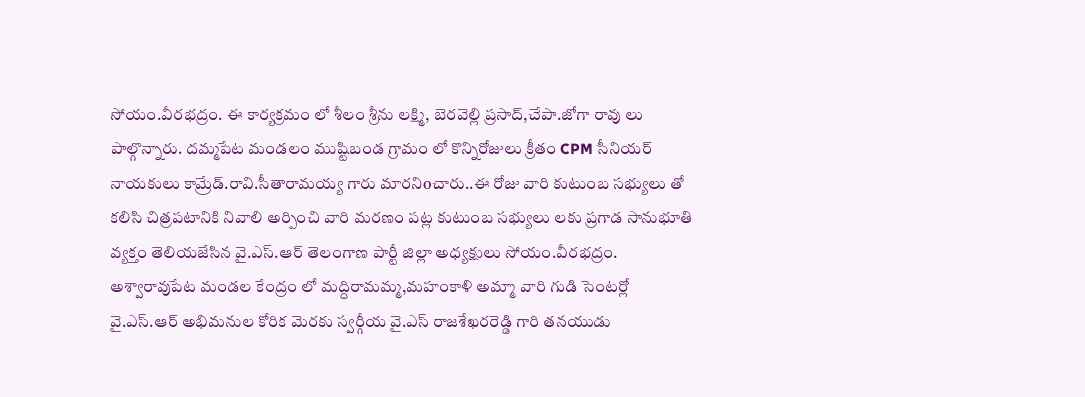సోయం.వీరభద్రం. ఈ కార్యక్రమం లో శీలం శ్రీను లక్ష్మి, బెరవెల్లి ప్రసాద్,చేపా.జోగా రావు లు పాల్గొన్నారు. దమ్మపేట మండలం ముష్టిబండ గ్రామం లో కొన్నిరోజులు క్రీతం CPM సీనియర్ నాయకులు కామ్రేడ్.రావి.సీతారామయ్య గారు మారనిoచారు..ఈ రోజు వారి కుటుంబ సభ్యులు తో కలిసి చిత్రపటానికి నివాలి అర్పించి వారి మరణం పట్ల కుటుంబ సభ్యులు లకు ప్రగాడ సానుభూతి వ్యక్తం తెలియజేసిన వై.ఎస్.ఆర్ తెలంగాణ పార్టీ జిల్లా అధ్యక్షులు సోయం.వీరభద్రం. అశ్వారావుపేట మండల కేంద్రం లో మద్దిరామమ్మ,మహంకాళి అమ్మా వారి గుడి సెంటర్లో వై.ఎస్.ఆర్ అభిమనుల కోరిక మెరకు స్వర్గీయ వై.ఎస్ రాజశేఖరరెడ్డి గారి తనయుడు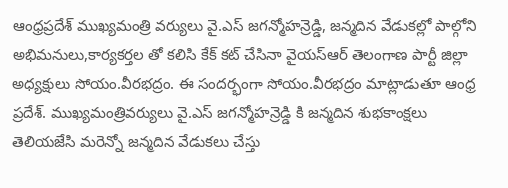ఆంధ్రప్రదేశ్ ముఖ్యమంత్రి వర్యులు వై.ఎస్ జగన్మోహన్రెడ్డి, జన్మదిన వేడుకల్లో పాల్గోని అభిమనులు,కార్యకర్తల తో కలిసి కేక్ కట్ చేసినా వైయస్ఆర్ తెలంగాణ పార్టీ జిల్లా అధ్యక్షులు సోయం.వీరభద్రం. ఈ సందర్భంగా సోయం.వీరభద్రం మాట్లాడుతూ ఆంధ్ర ప్రదేశ్. ముఖ్యమంత్రివర్యులు వై.ఎస్ జగన్మోహన్రెడ్డి కి జన్మదిన శుభకాంక్షలు తెలియజేసి మరెన్నో జన్మదిన వేడుకలు చేస్తు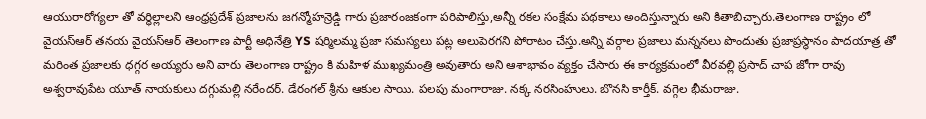ఆయురారోగ్యలా తో వర్ధిల్లాలని ఆంధ్రప్రదేశ్ ప్రజాలను జగన్మోహన్రెడ్డి గారు ప్రజారంజకంగా పరిపాలిస్తు,అన్నీ రకల సంక్షేమ పథకాలు అందిస్తున్నారు అని కితాబిచ్చారు.తెలంగాణ రాష్ట్రం లో వైయస్ఆర్ తనయ వైయస్ఆర్ తెలంగాణ పార్టీ అధినేత్రి YS షర్మిలమ్మ ప్రజా సమస్యలు పట్ల అలుపెరగని పోరాటం చేస్తు.అన్ని వర్గాల ప్రజాలు మన్ననలు పొందుతు ప్రజాప్రస్థానం పాదయాత్ర తో మరింత ప్రజాలకు ధగ్గర అయ్యరు అని వారు తెలంగాణ రాష్ట్రం కి మహిళ ముఖ్యమంత్రి అవుతారు అని ఆశాభావం వ్యక్తం చేసారు ఈ కార్యక్రమంలో వీరవల్లి ప్రసాద్ చాప జోగా రావు అశ్వరావుపేట యూత్ నాయకులు దగ్గుమల్లి నరేందర్. డేరంగల్ శ్రీను ఆకుల సాయి. పలపు మంగారాజు. నక్క నరసింహులు. బొనసి కార్తీక్. వగ్గెల భీమరాజు.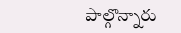పాల్గొన్నారు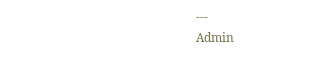---
Admin